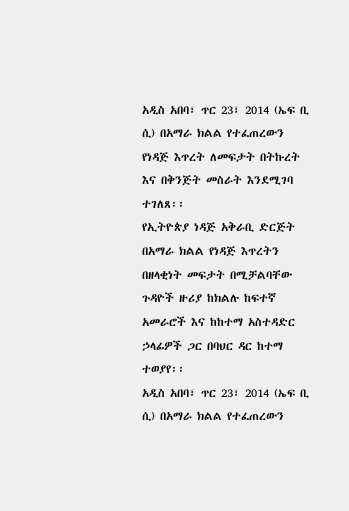አዲስ አበባ፣ ጥር 23፣ 2014 (ኤፍ ቢ ሲ) በአማራ ክልል የተፈጠረውን የነዳጅ እጥረት ለመፍታት በትኩረት እና በቅንጅት መስራት እንደሚገባ ተገለጸ፡፡
የኢትዮጵያ ነዳጅ አቅራቢ ድርጅት በአማራ ክልል የነዳጅ እጥረትን በዘላቂነት መፍታት በሚቻልባቸው ጉዳዮች ዙሪያ ከክልሉ ከፍተኛ አመራሮች እና ከከተማ አስተዳድር ኃላፊዎች ጋር በባህር ዳር ከተማ ተወያየ፡፡
አዲስ አበባ፣ ጥር 23፣ 2014 (ኤፍ ቢ ሲ) በአማራ ክልል የተፈጠረውን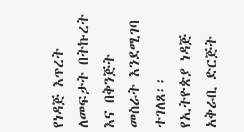የነዳጅ እጥረት ለመፍታት በትኩረት እና በቅንጅት መስራት እንደሚገባ ተገለጸ፡፡
የኢትዮጵያ ነዳጅ አቅራቢ ድርጅት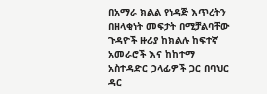በአማራ ክልል የነዳጅ እጥረትን በዘላቂነት መፍታት በሚቻልባቸው ጉዳዮች ዙሪያ ከክልሉ ከፍተኛ አመራሮች እና ከከተማ አስተዳድር ኃላፊዎች ጋር በባህር ዳር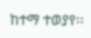ከተማ ተወያየ፡፡